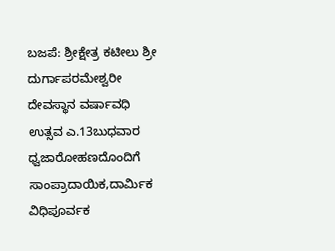ಬಜಪೆ: ಶ್ರೀಕ್ಷೇತ್ರ ಕಟೀಲು ಶ್ರೀ ದುರ್ಗಾಪರಮೇಶ್ವರೀ ದೇವಸ್ಥಾನ ವರ್ಷಾವಧಿ ಉತ್ಸವ ಎ.13ಬುಧವಾರ ಧ್ವಜಾರೋಹಣದೊಂದಿಗೆ ಸಾಂಪ್ರಾದಾಯಿಕ,ದಾರ್ಮಿಕ ವಿಧಿಪೂರ್ವಕ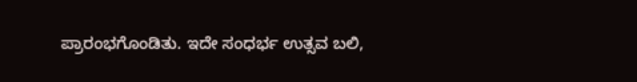ಪ್ರಾರಂಭಗೊಂಡಿತು. ಇದೇ ಸಂಧರ್ಭ ಉತ್ಸವ ಬಲಿ,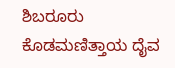ಶಿಬರೂರು ಕೊಡಮಣಿತ್ತಾಯ ದೈವ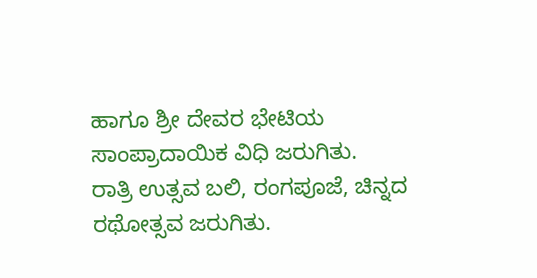ಹಾಗೂ ಶ್ರೀ ದೇವರ ಭೇಟಿಯ ಸಾಂಪ್ರಾದಾಯಿಕ ವಿಧಿ ಜರುಗಿತು.
ರಾತ್ರಿ ಉತ್ಸವ ಬಲಿ, ರಂಗಪೂಜೆ, ಚಿನ್ನದ ರಥೋತ್ಸವ ಜರುಗಿತು.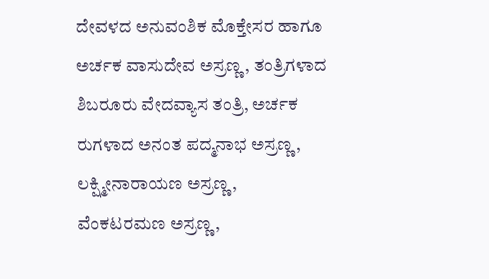ದೇವಳದ ಅನುವಂಶಿಕ ಮೊಕ್ತೇಸರ ಹಾಗೂ ಅರ್ಚಕ ವಾಸುದೇವ ಅಸ್ರಣ್ಣ, ತಂತ್ರಿಗಳಾದ ಶಿಬರೂರು ವೇದವ್ಯಾಸ ತಂತ್ರಿ, ಅರ್ಚಕ ರುಗಳಾದ ಅನಂತ ಪದ್ಮನಾಭ ಅಸ್ರಣ್ಣ, ಲಕ್ಷ್ಮೀನಾರಾಯಣ ಅಸ್ರಣ್ಣ, ವೆಂಕಟರಮಣ ಅಸ್ರಣ್ಣ,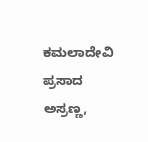ಕಮಲಾದೇವಿ ಪ್ರಸಾದ ಅಸ್ರಣ್ಣ,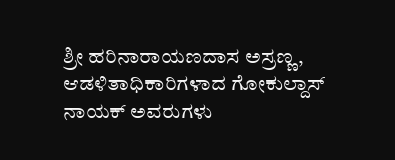ಶ್ರೀ ಹರಿನಾರಾಯಣದಾಸ ಅಸ್ರಣ್ಣ, ಆಡಳಿತಾಧಿಕಾರಿಗಳಾದ ಗೋಕುಲ್ದಾಸ್ ನಾಯಕ್ ಅವರುಗಳು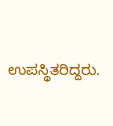ಉಪಸ್ಥಿತರಿದ್ದರು.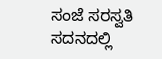ಸಂಜೆ ಸರಸ್ವತಿ ಸದನದಲ್ಲಿ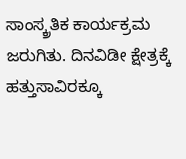ಸಾಂಸ್ಕ್ರತಿಕ ಕಾರ್ಯಕ್ರಮ ಜರುಗಿತು. ದಿನವಿಡೀ ಕ್ಷೇತ್ರಕ್ಕೆ ಹತ್ತುಸಾವಿರಕ್ಕೂ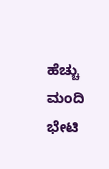ಹೆಚ್ಚು ಮಂದಿ ಭೇಟಿ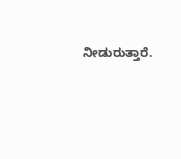ನೀಡುರುತ್ತಾರೆ.